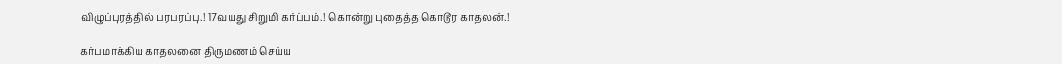விழுப்புரத்தில் பரபரப்பு.! 17வயது சிறுமி கர்ப்பம்.! கொன்று புதைத்த கொடூர காதலன்.!

கர்பமாக்கிய காதலனை திருமணம் செய்ய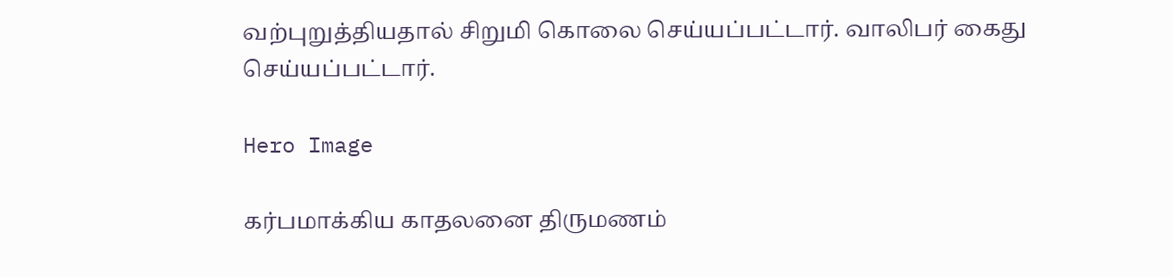வற்புறுத்தியதால் சிறுமி கொலை செய்யப்பட்டார். வாலிபர் கைது செய்யப்பட்டார்.

Hero Image

கர்பமாக்கிய காதலனை திருமணம்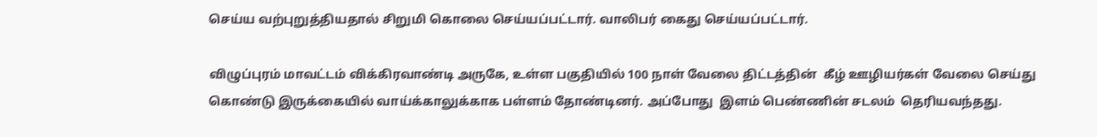செய்ய வற்புறுத்தியதால் சிறுமி கொலை செய்யப்பட்டார். வாலிபர் கைது செய்யப்பட்டார்.

விழுப்புரம் மாவட்டம் விக்கிரவாண்டி அருகே, உள்ள பகுதியில் 100 நாள் வேலை திட்டத்தின்  கீழ் ஊழியர்கள் வேலை செய்து கொண்டு இருக்கையில் வாய்க்காலுக்காக பள்ளம் தோண்டினர். அப்போது  இளம் பெண்ணின் சடலம்  தெரியவந்தது.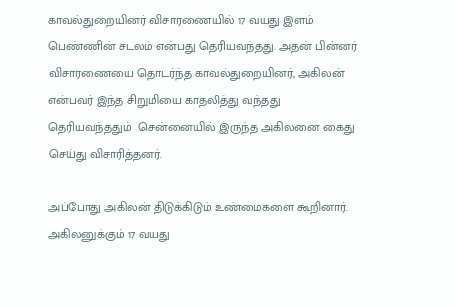காவல்துறையினர் விசாரணையில் 17 வயது இளம் பெண்ணின் சடலம் என்பது தெரியவந்தது. அதன் பின்னர் விசாரணையை தொடர்ந்த காவல்துறையினர், அகிலன் என்பவர் இந்த சிறுமியை காதலித்து வந்தது தெரியவந்ததும்  சென்னையில் இருந்த அகிலனை கைது செய்து விசாரித்தனர்.

அப்போது அகிலன் திடுக்கிடும் உண்மைகளை கூறினார். அகிலனுக்கும் 17 வயது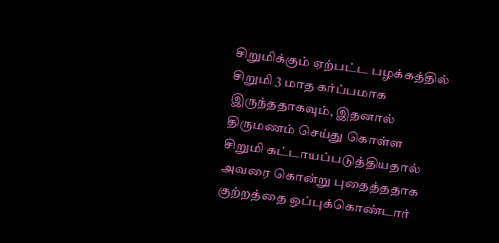சிறுமிக்கும் ஏற்பட்ட பழக்கத்தில் சிறுமி 3 மாத கர்ப்பமாக இருந்ததாகவும், இதனால் திருமணம் செய்து கொள்ள சிறுமி கட்டாயப்படுத்தியதால் அவரை கொன்று புதைத்ததாக குற்றத்தை ஒப்புக்கொண்டார்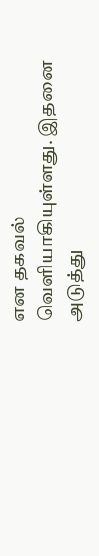என தகவல் வெளியாகியுள்ளது. இதனை அடுத்து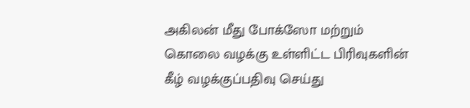அகிலன் மீது போக்ஸோ மற்றும் கொலை வழக்கு உள்ளிட்ட பிரிவுகளின் கீழ் வழக்குப்பதிவு செய்து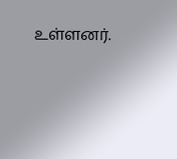உள்ளனர்.